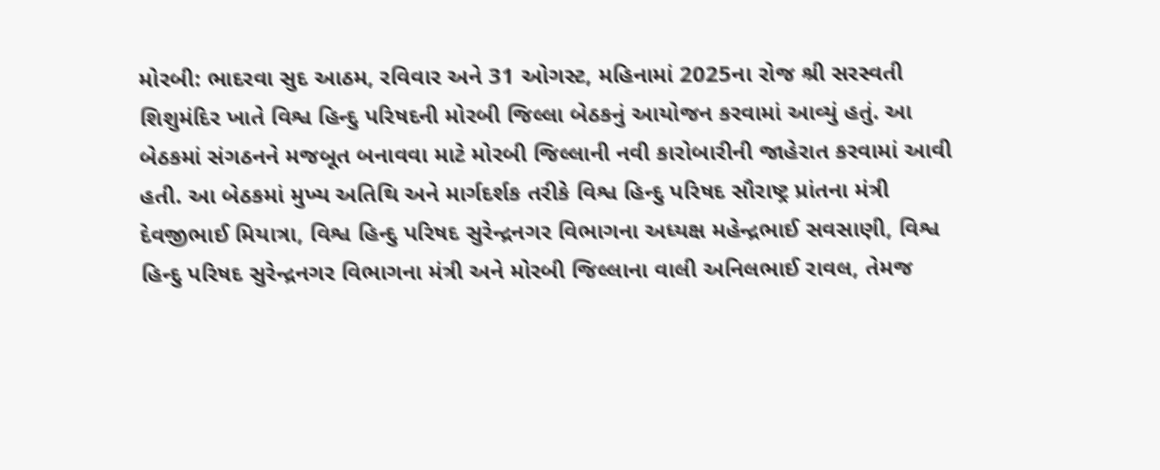મોરબી: ભાદરવા સુદ આઠમ, રવિવાર અને 31 ઓગસ્ટ, મહિનામાં 2025ના રોજ શ્રી સરસ્વતી શિશુમંદિર ખાતે વિશ્વ હિન્દુ પરિષદની મોરબી જિલ્લા બેઠકનું આયોજન કરવામાં આવ્યું હતું. આ બેઠકમાં સંગઠનને મજબૂત બનાવવા માટે મોરબી જિલ્લાની નવી કારોબારીની જાહેરાત કરવામાં આવી હતી. આ બેઠકમાં મુખ્ય અતિથિ અને માર્ગદર્શક તરીકે વિશ્વ હિન્દુ પરિષદ સૌરાષ્ટ્ર પ્રાંતના મંત્રી દેવજીભાઈ મિયાત્રા, વિશ્વ હિન્દુ પરિષદ સુરેન્દ્રનગર વિભાગના અધ્યક્ષ મહેન્દ્રભાઈ સવસાણી, વિશ્વ હિન્દુ પરિષદ સુરેન્દ્રનગર વિભાગના મંત્રી અને મોરબી જિલ્લાના વાલી અનિલભાઈ રાવલ, તેમજ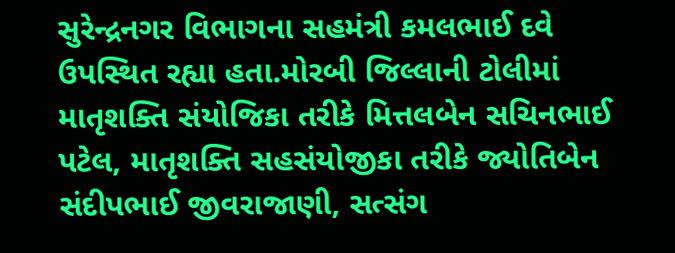સુરેન્દ્રનગર વિભાગના સહમંત્રી કમલભાઈ દવે ઉપસ્થિત રહ્યા હતા.મોરબી જિલ્લાની ટોલીમાં માતૃશક્તિ સંયોજિકા તરીકે મિત્તલબેન સચિનભાઈ પટેલ, માતૃશક્તિ સહસંયોજીકા તરીકે જ્યોતિબેન સંદીપભાઈ જીવરાજાણી, સત્સંગ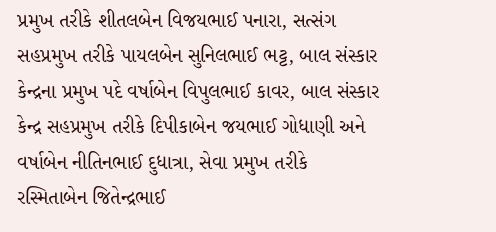પ્રમુખ તરીકે શીતલબેન વિજયભાઈ પનારા, સત્સંગ સહપ્રમુખ તરીકે પાયલબેન સુનિલભાઈ ભટ્ટ, બાલ સંસ્કાર કેન્દ્રના પ્રમુખ પદે વર્ષાબેન વિપુલભાઈ કાવર, બાલ સંસ્કાર કેન્દ્ર સહપ્રમુખ તરીકે દિપીકાબેન જયભાઈ ગોધાણી અને વર્ષાબેન નીતિનભાઈ દુધાત્રા, સેવા પ્રમુખ તરીકે રસ્મિતાબેન જિતેન્દ્રભાઈ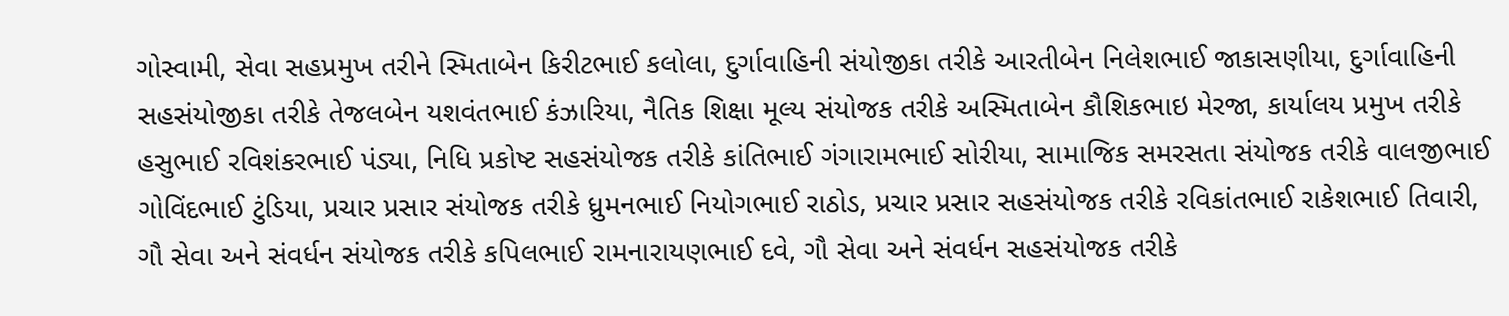ગોસ્વામી, સેવા સહપ્રમુખ તરીને સ્મિતાબેન કિરીટભાઈ કલોલા, દુર્ગાવાહિની સંયોજીકા તરીકે આરતીબેન નિલેશભાઈ જાકાસણીયા, દુર્ગાવાહિની સહસંયોજીકા તરીકે તેજલબેન યશવંતભાઈ કંઝારિયા, નૈતિક શિક્ષા મૂલ્ય સંયોજક તરીકે અસ્મિતાબેન કૌશિકભાઇ મેરજા, કાર્યાલય પ્રમુખ તરીકે હસુભાઈ રવિશંકરભાઈ પંડ્યા, નિધિ પ્રકોષ્ટ સહસંયોજક તરીકે કાંતિભાઈ ગંગારામભાઈ સોરીયા, સામાજિક સમરસતા સંયોજક તરીકે વાલજીભાઈ ગોવિંદભાઈ ટુંડિયા, પ્રચાર પ્રસાર સંયોજક તરીકે ધ્રુમનભાઈ નિયોગભાઈ રાઠોડ, પ્રચાર પ્રસાર સહસંયોજક તરીકે રવિકાંતભાઈ રાકેશભાઈ તિવારી, ગૌ સેવા અને સંવર્ધન સંયોજક તરીકે કપિલભાઈ રામનારાયણભાઈ દવે, ગૌ સેવા અને સંવર્ધન સહસંયોજક તરીકે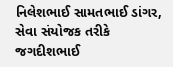નિલેશભાઈ સામતભાઈ ડાંગર, સેવા સંયોજક તરીકે જગદીશભાઈ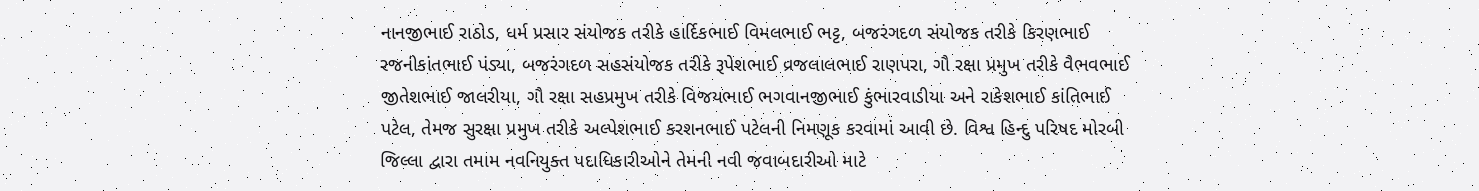નાનજીભાઈ રાઠોડ, ધર્મ પ્રસાર સંયોજક તરીકે હાર્દિકભાઈ વિમલભાઈ ભટ્ટ, બજરંગદળ સંયોજક તરીકે કિરણભાઈ રજનીકાંતભાઈ પંડ્યા, બજરંગદળ સહસંયોજક તરીકે રૂપેશભાઈ વ્રજલાલભાઈ રાણપરા, ગૌ રક્ષા પ્રમુખ તરીકે વૈભવભાઈ જીતેશભાઈ જાલરીયા, ગૌ રક્ષા સહપ્રમુખ તરીકે વિજયભાઈ ભગવાનજીભાઈ કુંભારવાડીયા અને રાકેશભાઈ કાંતિભાઈ પટેલ, તેમજ સુરક્ષા પ્રમુખ તરીકે અલ્પેશભાઈ કરશનભાઈ પટેલની નિમણૂક કરવામાં આવી છે. વિશ્વ હિન્દુ પરિષદ મોરબી જિલ્લા દ્વારા તમામ નવનિયુક્ત પદાધિકારીઓને તેમની નવી જવાબદારીઓ માટે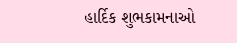હાર્દિક શુભકામનાઓ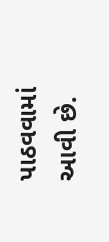પાઠવવામાં આવી છે.